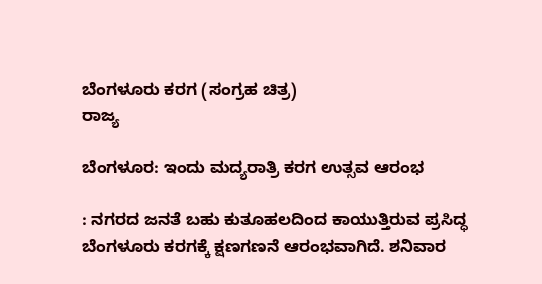ಬೆಂಗಳೂರು ಕರಗ (ಸಂಗ್ರಹ ಚಿತ್ರ)
ರಾಜ್ಯ

ಬೆಂಗಳೂರ: ಇಂದು ಮದ್ಯರಾತ್ರಿ ಕರಗ ಉತ್ಸವ ಆರಂಭ

: ನಗರದ ಜನತೆ ಬಹು ಕುತೂಹಲದಿಂದ ಕಾಯುತ್ತಿರುವ ಪ್ರಸಿದ್ಧ ಬೆಂಗಳೂರು ಕರಗಕ್ಕೆ ಕ್ಷಣಗಣನೆ ಆರಂಭವಾಗಿದೆ. ಶನಿವಾರ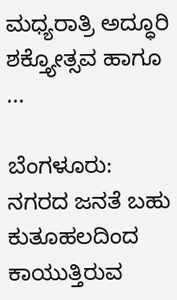ಮಧ್ಯರಾತ್ರಿ ಅದ್ಧೂರಿ ಶಕ್ತ್ಯೋತ್ಸವ ಹಾಗೂ ...

ಬೆಂಗಳೂರು: ನಗರದ ಜನತೆ ಬಹು ಕುತೂಹಲದಿಂದ ಕಾಯುತ್ತಿರುವ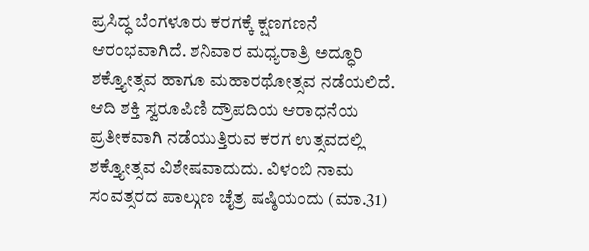ಪ್ರಸಿದ್ಧ ಬೆಂಗಳೂರು ಕರಗಕ್ಕೆ ಕ್ಷಣಗಣನೆ ಆರಂಭವಾಗಿದೆ. ಶನಿವಾರ ಮಧ್ಯರಾತ್ರಿ ಅದ್ಧೂರಿ ಶಕ್ತ್ಯೋತ್ಸವ ಹಾಗೂ ಮಹಾರಥೋತ್ಸವ ನಡೆಯಲಿದೆ.
ಆದಿ ಶಕ್ತಿ ಸ್ವರೂಪಿಣಿ ದ್ರೌಪದಿಯ ಆರಾಧನೆಯ ಪ್ರತೀಕವಾಗಿ ನಡೆಯುತ್ತಿರುವ ಕರಗ ಉತ್ಸವದಲ್ಲಿ ಶಕ್ತ್ಯೋತ್ಸವ ವಿಶೇಷವಾದುದು. ವಿಳಂಬಿ ನಾಮ ಸಂವತ್ಸರದ ಪಾಲ್ಗುಣ ಚೈತ್ರ ಷಷ್ಠಿಯಂದು (ಮಾ.31)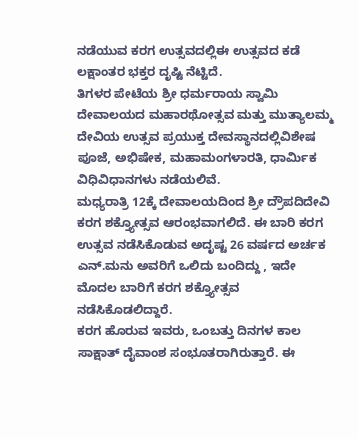ನಡೆಯುವ ಕರಗ ಉತ್ಸವದಲ್ಲಿಈ ಉತ್ಸವದ ಕಡೆ ಲಕ್ಷಾಂತರ ಭಕ್ತರ ದೃಷ್ಟಿ ನೆಟ್ಟಿದೆ.
ತಿಗಳರ ಪೇಟೆಯ ಶ್ರೀ ಧರ್ಮರಾಯ ಸ್ವಾಮಿ ದೇವಾಲಯದ ಮಹಾರಥೋತ್ಸವ ಮತ್ತು ಮುತ್ಯಾಲಮ್ಮ ದೇವಿಯ ಉತ್ಸವ ಪ್ರಯುಕ್ತ ದೇವಸ್ಥಾನದಲ್ಲಿವಿಶೇಷ ಪೂಜೆ, ಅಭಿಷೇಕ, ಮಹಾಮಂಗಳಾರತಿ, ಧಾರ್ಮಿಕ ವಿಧಿವಿಧಾನಗಳು ನಡೆಯಲಿವೆ.
ಮಧ್ಯರಾತ್ರಿ 12ಕ್ಕೆ ದೇವಾಲಯದಿಂದ ಶ್ರೀ ದ್ರೌಪದಿದೇವಿ ಕರಗ ಶಕ್ತ್ಯೋತ್ಸವ ಆರಂಭವಾಗಲಿದೆ. ಈ ಬಾರಿ ಕರಗ ಉತ್ಸವ ನಡೆಸಿಕೊಡುವ ಅದೃಷ್ಟ 26 ವರ್ಷದ ಅರ್ಚಕ ಎನ್‌.ಮನು ಅವರಿಗೆ ಒಲಿದು ಬಂದಿದ್ದು , ಇದೇ ಮೊದಲ ಬಾರಿಗೆ ಕರಗ ಶಕ್ತ್ಯೋತ್ಸವ ನಡೆಸಿಕೊಡಲಿದ್ದಾರೆ.
ಕರಗ ಹೊರುವ ಇವರು, ಒಂಬತ್ತು ದಿನಗಳ ಕಾಲ ಸಾಕ್ಷಾತ್‌ ದೈವಾಂಶ ಸಂಭೂತರಾಗಿರುತ್ತಾರೆ. ಈ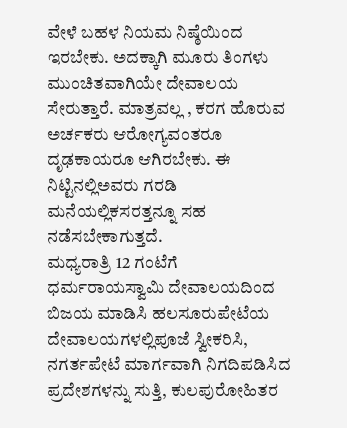ವೇಳೆ ಬಹಳ ನಿಯಮ ನಿಷ್ಠೆಯಿಂದ ಇರಬೇಕು. ಅದಕ್ಕಾಗಿ ಮೂರು ತಿಂಗಳು ಮುಂಚಿತವಾಗಿಯೇ ದೇವಾಲಯ ಸೇರುತ್ತಾರೆ. ಮಾತ್ರವಲ್ಲ , ಕರಗ ಹೊರುವ ಅರ್ಚಕರು ಆರೋಗ್ಯವಂತರೂ ದೃಢಕಾಯರೂ ಆಗಿರಬೇಕು. ಈ ನಿಟ್ಟಿನಲ್ಲಿಅವರು ಗರಡಿ ಮನೆಯಲ್ಲಿಕಸರತ್ತನ್ನೂ ಸಹ ನಡೆಸಬೇಕಾಗುತ್ತದೆ.
ಮಧ್ಯರಾತ್ರಿ 12 ಗಂಟೆಗೆ ಧರ್ಮರಾಯಸ್ವಾಮಿ ದೇವಾಲಯದಿಂದ ಬಿಜಯ ಮಾಡಿಸಿ ಹಲಸೂರುಪೇಟೆಯ ದೇವಾಲಯಗಳಲ್ಲಿಪೂಜೆ ಸ್ವೀಕರಿಸಿ, ನಗರ್ತಪೇಟೆ ಮಾರ್ಗವಾಗಿ ನಿಗದಿಪಡಿಸಿದ ಪ್ರದೇಶಗಳನ್ನು ಸುತ್ತಿ, ಕುಲಪುರೋಹಿತರ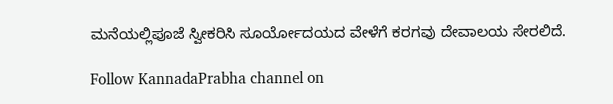ಮನೆಯಲ್ಲಿಪೂಜೆ ಸ್ವೀಕರಿಸಿ ಸೂರ್ಯೋದಯದ ವೇಳೆಗೆ ಕರಗವು ದೇವಾಲಯ ಸೇರಲಿದೆ.

Follow KannadaPrabha channel on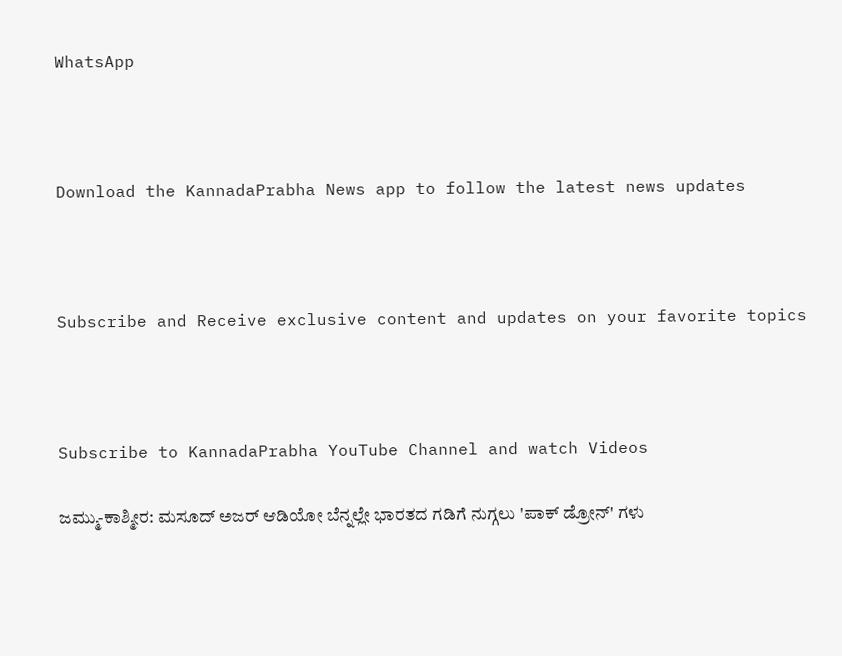WhatsApp



Download the KannadaPrabha News app to follow the latest news updates



Subscribe and Receive exclusive content and updates on your favorite topics



Subscribe to KannadaPrabha YouTube Channel and watch Videos

ಜಮ್ಮು-ಕಾಶ್ಮೀರ: ಮಸೂದ್ ಅಜರ್ ಆಡಿಯೋ ಬೆನ್ನಲ್ಲೇ ಭಾರತದ ಗಡಿಗೆ ನುಗ್ಗಲು 'ಪಾಕ್ ಡ್ರೋನ್' ಗಳು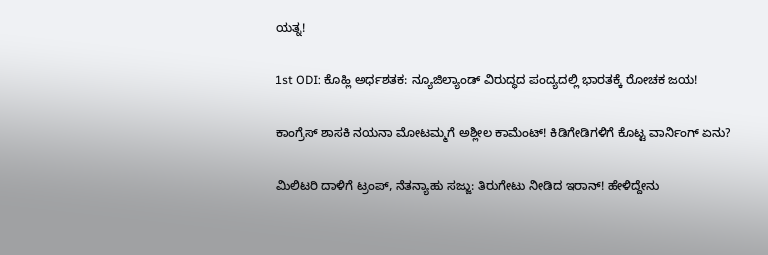ಯತ್ನ!

1st ODI: ಕೊಹ್ಲಿ ಅರ್ಧಶತಕ: ನ್ಯೂಜಿಲ್ಯಾಂಡ್ ವಿರುದ್ಧದ ಪಂದ್ಯದಲ್ಲಿ ಭಾರತಕ್ಕೆ ರೋಚಕ ಜಯ!

ಕಾಂಗ್ರೆಸ್ ಶಾಸಕಿ ನಯನಾ ಮೋಟಮ್ಮಗೆ ಅಶ್ಲೀಲ ಕಾಮೆಂಟ್! ಕಿಡಿಗೇಡಿಗಳಿಗೆ ಕೊಟ್ಟ ವಾರ್ನಿಂಗ್ ಏನು?

ಮಿಲಿಟರಿ ದಾಳಿಗೆ ಟ್ರಂಪ್, ನೆತನ್ಯಾಹು ಸಜ್ಜು: ತಿರುಗೇಟು ನೀಡಿದ ಇರಾನ್! ಹೇಳಿದ್ದೇನು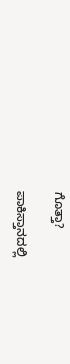ಗೊತ್ತಾ?

ಪಾಕಿಸ್ತಾನದಲ್ಲಿ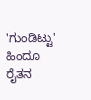'ಗುಂಡಿಟ್ಟು' ಹಿಂದೂ ರೈತನ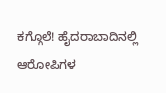ಕಗ್ಗೊಲೆ! ಹೈದರಾಬಾದಿನಲ್ಲಿ ಆರೋಪಿಗಳ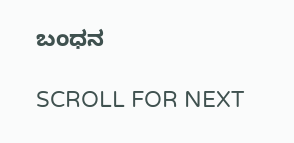ಬಂಧನ

SCROLL FOR NEXT